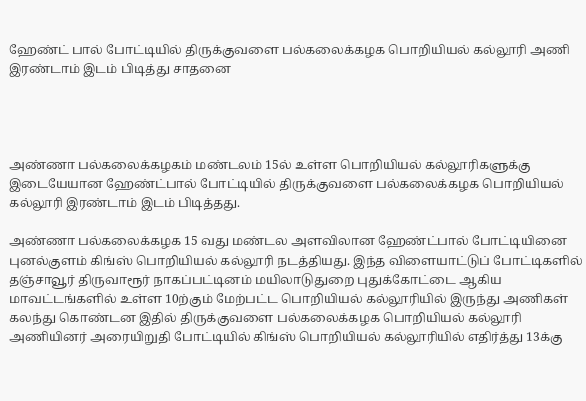ஹேண்ட் பால் போட்டியில் திருக்குவளை பல்கலைக்கழக பொறியியல் கல்லூரி அணி இரண்டாம் இடம் பிடித்து சாதனை




அண்ணா பல்கலைக்கழகம் மண்டலம் 15ல் உள்ள பொறியியல் கல்லூரிகளுக்கு இடையேயான ஹேண்ட்பால் போட்டியில் திருக்குவளை பல்கலைக்கழக பொறியியல் கல்லூரி இரண்டாம் இடம் பிடித்தது.

அண்ணா பல்கலைக்கழக 15 வது மண்டல அளவிலான ஹேண்ட்பால் போட்டியினை புனல்குளம் கிங்ஸ் பொறியியல் கல்லூரி நடத்தியது. இந்த விளையாட்டுப் போட்டிகளில் தஞ்சாவூர் திருவாரூர் நாகப்பட்டினம் மயிலாடுதுறை புதுக்கோட்டை ஆகிய மாவட்டங்களில் உள்ள 10ற்கும் மேற்பட்ட பொறியியல் கல்லூரியில் இருந்து அணிகள் கலந்து கொண்டன இதில் திருக்குவளை பல்கலைக்கழக பொறியியல் கல்லூரி அணியினர் அரையிறுதி போட்டியில் கிங்ஸ் பொறியியல் கல்லூரியில் எதிர்த்து 13க்கு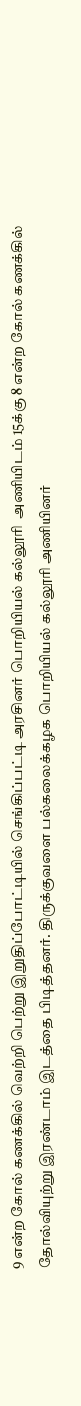9 என்ற கோல் கணக்கில் வெற்றி பெற்று இறுதிப்போட்டியில் செங்கிப்பட்டி அரசினர் பொறியியல் கல்லூரி  அணியிடம் 15க்கு 8 என்ற கோல் கணக்கில் தோல்வியுற்று இரண்டாம் இடத்தை பிடித்தனர். திருக்குவளை பல்கலைக்கழக பொறியியல் கல்லூரி அணியினர்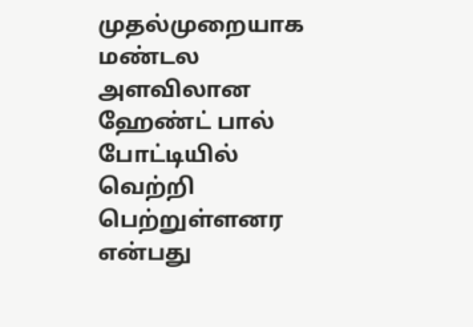முதல்முறையாக மண்டல அளவிலான ஹேண்ட் பால் போட்டியில் வெற்றி பெற்றுள்ளனர என்பது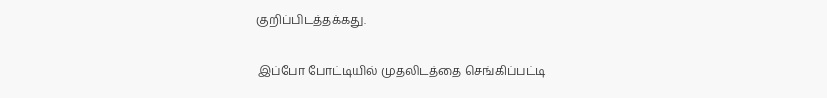குறிப்பிடத்தக்கது.

 இப்போ போட்டியில் முதலிடத்தை செங்கிப்பட்டி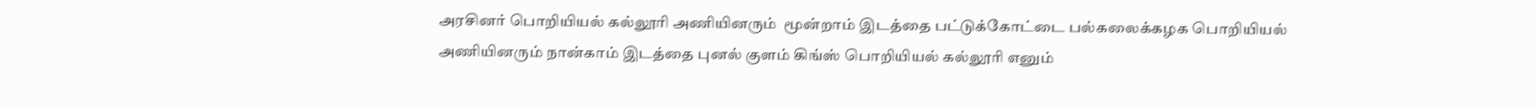அரசினர் பொறியியல் கல்லூரி அணியினரும்  மூன்றாம் இடத்தை பட்டுக்கோட்டை பல்கலைக்கழக பொறியியல் அணியினரும் நான்காம் இடத்தை புனல் குளம் கிங்ஸ் பொறியியல் கல்லூரி எனும்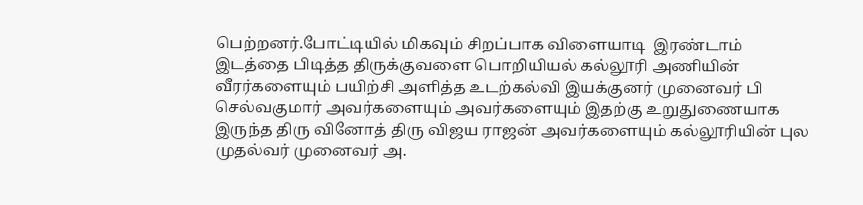பெற்றனர்.போட்டியில் மிகவும் சிறப்பாக விளையாடி  இரண்டாம் இடத்தை பிடித்த திருக்குவளை பொறியியல் கல்லூரி அணியின் வீரர்களையும் பயிற்சி அளித்த உடற்கல்வி இயக்குனர் முனைவர் பி செல்வகுமார் அவர்களையும் அவர்களையும் இதற்கு உறுதுணையாக இருந்த திரு வினோத் திரு விஜய ராஜன் அவர்களையும் கல்லூரியின் புல முதல்வர் முனைவர் அ.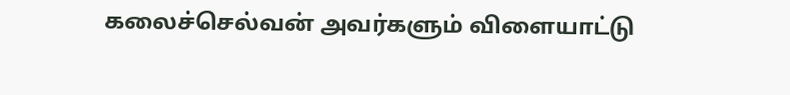கலைச்செல்வன் அவர்களும் விளையாட்டு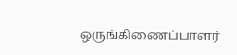ஒருங்கிணைப்பாளர்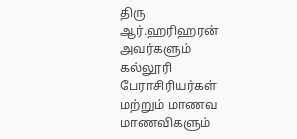திரு ஆர்.ஹரிஹரன் அவர்களும் கல்லூரி பேராசிரியர்கள் மற்றும் மாணவ மாணவிகளும்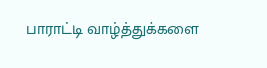பாராட்டி வாழ்த்துக்களை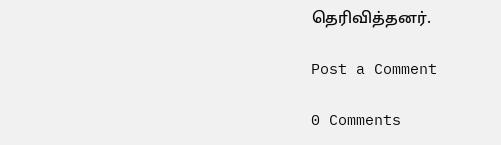தெரிவித்தனர்.

Post a Comment

0 Comments